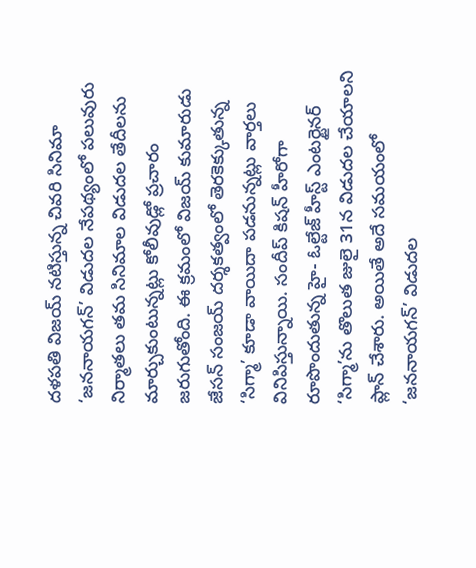దళపతి విజయ్ నటిస్తున్న చివరి సినిమా ‘జననాయగన్’ విడుదల నేపథ్యంలో పలువురు నిర్మాతలు తమ సినిమాల విడుదల తేదీలను మార్చుకుంటున్నట్లు కోలీవుడ్లో ప్రచారం జరుగుతోంది. ఈ క్రమంలో విజయ్ కుమారుడు జేసన్ సంజయ్ దర్శకత్వంలో తెరకెక్కుతున్న ‘సిగ్మా’ కూడా వాయిదా పడనున్నట్లు వార్తలు వినిపిస్తున్నాయి. సందీప్ కిషన్ హీరోగా రూపొందుతున్న హై- ఓల్టేజ్ హీస్ట్ ఎంటర్టైనర్ ‘సిగ్మా’ను తొలుత జులై 31న విడుదల చేయాలని ప్లాన్ చేశారు. అయితే అదే సమయంలో ‘జననాయగన్’ విడుదల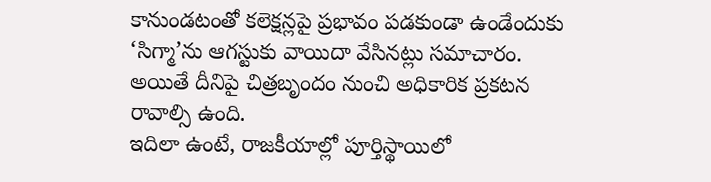కానుండటంతో కలెక్షన్లపై ప్రభావం పడకుండా ఉండేందుకు ‘సిగ్మా’ను ఆగస్టుకు వాయిదా వేసినట్లు సమాచారం. అయితే దీనిపై చిత్రబృందం నుంచి అధికారిక ప్రకటన రావాల్సి ఉంది.
ఇదిలా ఉంటే, రాజకీయాల్లో పూర్తిస్థాయిలో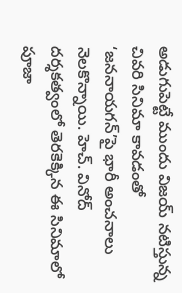అడుగుపెట్టే ముందు విజయ్ నటిస్తున్న చివరి సినిమా కావడంతో ‘జననాయగన్’పై భారీ అంచనాలు నెలకొన్నాయి. హెచ్. వినోద్ దర్శకత్వంలో తెరకెక్కిన ఈ సినిమాలో పూజా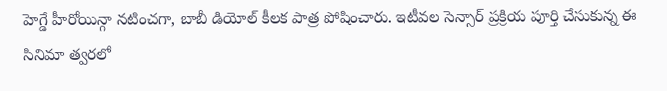హెగ్డే హీరోయిన్గా నటించగా, బాబీ డియోల్ కీలక పాత్ర పోషించారు. ఇటీవల సెన్సార్ ప్రక్రియ పూర్తి చేసుకున్న ఈ సినిమా త్వరలో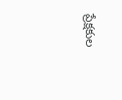ప్రేక్షకుల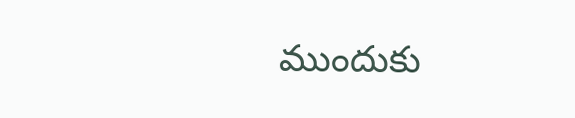ముందుకు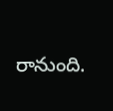రానుంది.